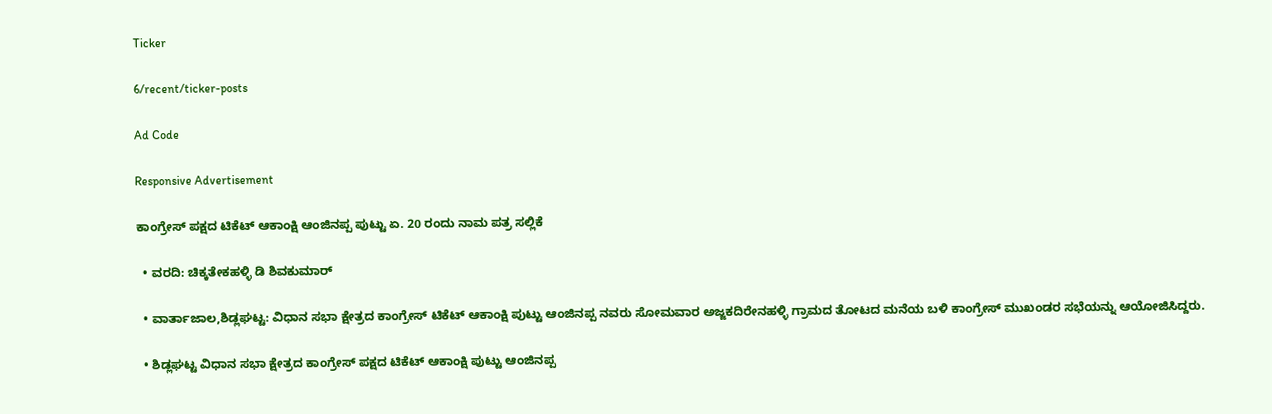Ticker

6/recent/ticker-posts

Ad Code

Responsive Advertisement

ಕಾಂಗ್ರೇಸ್ ಪಕ್ಷದ ಟಿಕೆಟ್ ಆಕಾಂಕ್ಷಿ ಆಂಜಿನಪ್ಪ ಪುಟ್ಟು ಏ. 20 ರಂದು ನಾಮ ಪತ್ರ ಸಲ್ಲಿಕೆ

  • ವರದಿ: ಚಿಕ್ಕತೇಕಹಳ್ಳಿ ಡಿ ಶಿವಕುಮಾರ್

  • ವಾರ್ತಾಜಾಲ,ಶಿಡ್ಲಘಟ್ಟ: ವಿಧಾನ ಸಭಾ ಕ್ಷೇತ್ರದ ಕಾಂಗ್ರೇಸ್ ಟಿಕೆಟ್ ಆಕಾಂಕ್ಷಿ ಪುಟ್ಟು ಆಂಜಿನಪ್ಪ ನವರು ಸೋಮವಾರ ಅಜ್ಜಕದಿರೇನಹಳ್ಳಿ ಗ್ರಾಮದ ತೋಟದ ಮನೆಯ ಬಳಿ ಕಾಂಗ್ರೇಸ್ ಮುಖಂಡರ ಸಭೆಯನ್ನು ಆಯೋಜಿಸಿದ್ದರು.

  • ಶಿಡ್ಲಘಟ್ಟ ವಿಧಾನ ಸಭಾ ಕ್ಷೇತ್ರದ ಕಾಂಗ್ರೇಸ್ ಪಕ್ಷದ ಟಿಕೆಟ್ ಆಕಾಂಕ್ಷಿ ಪುಟ್ಟು ಆಂಜಿನಪ್ಪ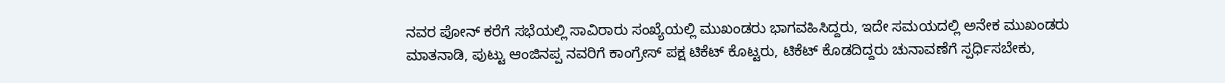ನವರ ಪೋನ್ ಕರೆಗೆ ಸಭೆಯಲ್ಲಿ ಸಾವಿರಾರು ಸಂಖ್ಯೆಯಲ್ಲಿ ಮುಖಂಡರು ಭಾಗವಹಿಸಿದ್ದರು, ಇದೇ ಸಮಯದಲ್ಲಿ ಅನೇಕ ಮುಖಂಡರು ಮಾತನಾಡಿ, ಪುಟ್ಟು ಆಂಜಿನಪ್ಪ ನವರಿಗೆ ಕಾಂಗ್ರೇಸ್ ಪಕ್ಷ ಟಿಕೆಟ್ ಕೊಟ್ಟರು, ಟಿಕೆಟ್ ಕೊಡದಿದ್ದರು ಚುನಾವಣೆಗೆ ಸ್ಪರ್ಧಿಸಬೇಕು,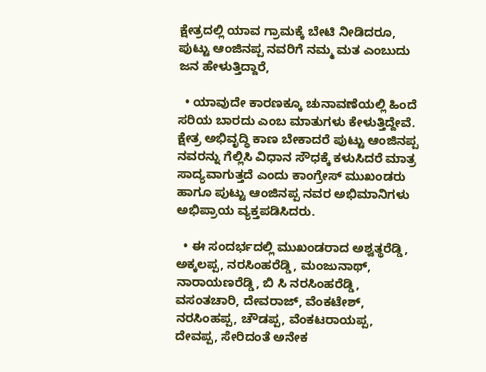ಕ್ಷೇತ್ರದಲ್ಲಿ ಯಾವ ಗ್ರಾಮಕ್ಕೆ ಬೇಟಿ ನೀಡಿದರೂ, ಪುಟ್ಟು ಆಂಜಿನಪ್ಪ ನವರಿಗೆ ನಮ್ಮ ಮತ ಎಂಬುದು ಜನ ಹೇಳುತ್ತಿದ್ದಾರೆ,

  • ಯಾವುದೇ ಕಾರಣಕ್ಕೂ ಚುನಾವಣೆಯಲ್ಲಿ ಹಿಂದೆ ಸರಿಯ ಬಾರದು ಎಂಬ ಮಾತುಗಳು ಕೇಳುತ್ತಿದ್ದೇವೆ. ಕ್ಷೇತ್ರ ಅಭಿವೃದ್ಧಿ ಕಾಣ ಬೇಕಾದರೆ ಪುಟ್ಟು ಆಂಜಿನಪ್ಪ ನವರನ್ನು ಗೆಲ್ಲಿಸಿ ವಿಧಾನ ಸೌಧಕ್ಕೆ ಕಳುಸಿದರೆ ಮಾತ್ರ ಸಾದ್ಯವಾಗುತ್ತದೆ ಎಂದು ಕಾಂಗ್ರೇಸ್ ಮುಖಂಡರು ಹಾಗೂ ಪುಟ್ಟು ಆಂಜಿನಪ್ಪ ನವರ ಅಭಿಮಾನಿಗಳು ಅಭಿಪ್ರಾಯ ವ್ಯಕ್ತಪಡಿಸಿದರು.

  • ಈ ಸಂದರ್ಭದಲ್ಲಿ ಮುಖಂಡರಾದ ಅಶ್ವತ್ಥರೆಡ್ಡಿ, ಅಕ್ಕಲಪ್ಪ, ನರಸಿಂಹರೆಡ್ಡಿ, ಮಂಜುನಾಥ್, ನಾರಾಯಣರೆಡ್ಡಿ, ಬಿ ಸಿ ನರಸಿಂಹರೆಡ್ಡಿ, ವಸಂತಚಾರಿ, ದೇವರಾಜ್, ವೆಂಕಟೇಶ್, ನರಸಿಂಹಪ್ಪ, ಚೌಡಪ್ಪ, ವೆಂಕಟರಾಯಪ್ಪ, ದೇವಪ್ಪ, ಸೇರಿದಂತೆ ಅನೇಕ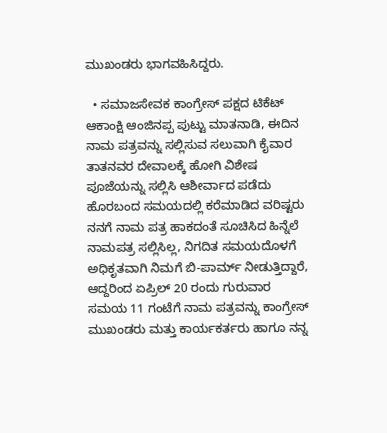ಮುಖಂಡರು ಭಾಗವಹಿಸಿದ್ದರು.

  • ಸಮಾಜಸೇವಕ ಕಾಂಗ್ರೇಸ್ ಪಕ್ಷದ ಟಿಕೆಟ್ ಆಕಾಂಕ್ಷಿ ಆಂಜಿನಪ್ಪ ಪುಟ್ಟು ಮಾತನಾಡಿ, ಈದಿನ ನಾಮ ಪತ್ರವನ್ನು ಸಲ್ಲಿಸುವ ಸಲುವಾಗಿ ಕೈವಾರ ತಾತನವರ ದೇವಾಲಕ್ಕೆ ಹೋಗಿ ವಿಶೇಷ ಪೂಜೆಯನ್ನು ಸಲ್ಲಿಸಿ ಆಶೀರ್ವಾದ ಪಡೆದು ಹೊರಬಂದ ಸಮಯದಲ್ಲಿ ಕರೆಮಾಡಿದ ವರಿಷ್ಟರು ನನಗೆ ನಾಮ ಪತ್ರ ಹಾಕದಂತೆ ಸೂಚಿಸಿದ ಹಿನ್ನೆಲೆ ನಾಮಪತ್ರ ಸಲ್ಲಿಸಿಲ್ಲ, ನಿಗದಿತ ಸಮಯದೊಳಗೆ ಅಧಿಕೃತವಾಗಿ ನಿಮಗೆ ಬಿ-ಪಾರ್ಮ್ ನೀಡುತ್ತಿದ್ದಾರೆ, ಆದ್ದರಿಂದ ಏಪ್ರಿಲ್ 20 ರಂದು ಗುರುವಾರ ಸಮಯ 11 ಗಂಟೆಗೆ‌ ನಾಮ ಪತ್ರವನ್ನು ಕಾಂಗ್ರೇಸ್ ಮುಖಂಡರು ಮತ್ತು ಕಾರ್ಯಕರ್ತರು ಹಾಗೂ ನನ್ನ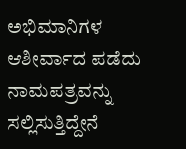ಅಭಿಮಾನಿಗಳ ಆಶೀರ್ವಾದ ಪಡೆದು ನಾಮಪತ್ರವನ್ನು ಸಲ್ಲಿಸುತ್ತಿದ್ದೇನೆ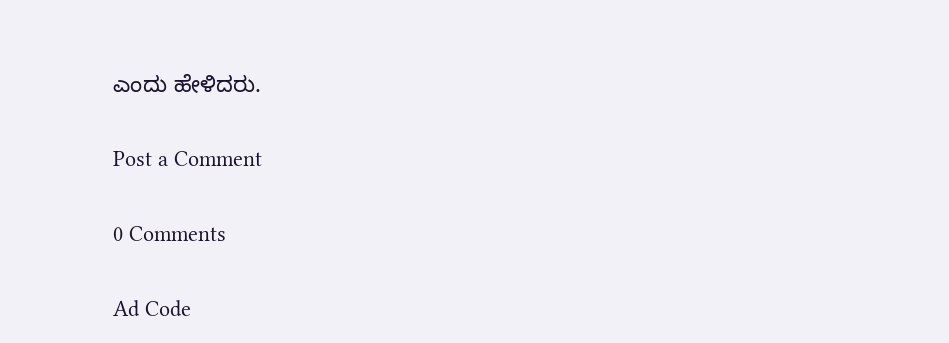ಎಂದು ಹೇಳಿದರು.

Post a Comment

0 Comments

Ad Code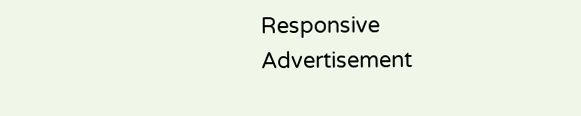Responsive Advertisement